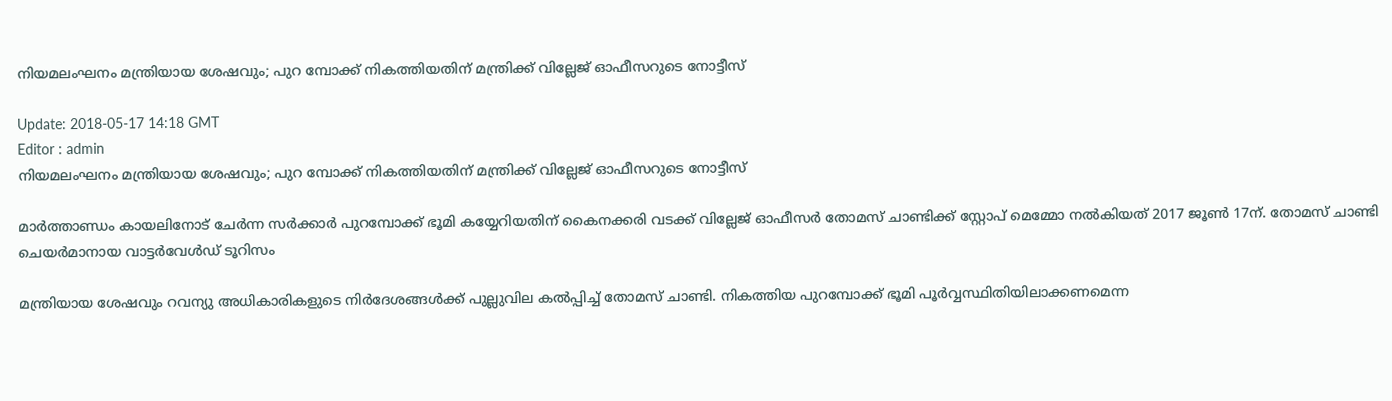നിയമലംഘനം മന്ത്രിയായ ശേഷവും; പുറ മ്പോക്ക് നികത്തിയതിന് മന്ത്രിക്ക് വില്ലേജ് ഓഫീസറുടെ നോട്ടീസ്

Update: 2018-05-17 14:18 GMT
Editor : admin
നിയമലംഘനം മന്ത്രിയായ ശേഷവും; പുറ മ്പോക്ക് നികത്തിയതിന് മന്ത്രിക്ക് വില്ലേജ് ഓഫീസറുടെ നോട്ടീസ്

മാര്‍ത്താണ്ഡം കായലിനോട് ചേര്‍ന്ന സര്‍ക്കാര്‍ പുറമ്പോക്ക് ഭൂമി കയ്യേറിയതിന് കൈനക്കരി വടക്ക് വില്ലേജ് ഓഫീസര്‍ തോമസ് ചാണ്ടിക്ക് സ്റ്റോപ് മെമ്മോ നല്‍കിയത് 2017 ജൂണ്‍ 17ന്. തോമസ് ചാണ്ടി ചെയര്‍മാനായ വാട്ടര്‍വേള്‍ഡ് ടൂറിസം

മന്ത്രിയായ ശേഷവും റവന്യു അധികാരികളുടെ നിര്‍ദേശങ്ങള്‍ക്ക് പുല്ലുവില കല്‍പ്പിച്ച് തോമസ് ചാണ്ടി. നികത്തിയ പുറമ്പോക്ക് ഭൂമി പൂര്‍വ്വസ്ഥിതിയിലാക്കണമെന്ന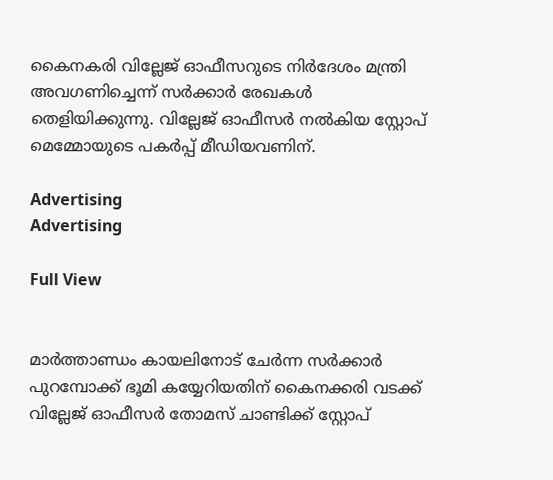കൈനകരി വില്ലേജ് ഓഫീസറുടെ നിര്‍ദേശം മന്ത്രി അവഗണിച്ചെന്ന് സര്‍ക്കാര്‍ രേഖകള്‍ തെളിയിക്കുന്നു. വില്ലേജ് ഓഫീസര്‍ നല്‍കിയ സ്റ്റോപ് മെമ്മോയുടെ പകര്‍പ്പ് മീഡിയവണിന്.

Advertising
Advertising

Full View


മാര്‍ത്താണ്ഡം കായലിനോട് ചേര്‍ന്ന സര്‍ക്കാര്‍ പുറമ്പോക്ക് ഭൂമി കയ്യേറിയതിന് കൈനക്കരി വടക്ക് വില്ലേജ് ഓഫീസര്‍ തോമസ് ചാണ്ടിക്ക് സ്റ്റോപ്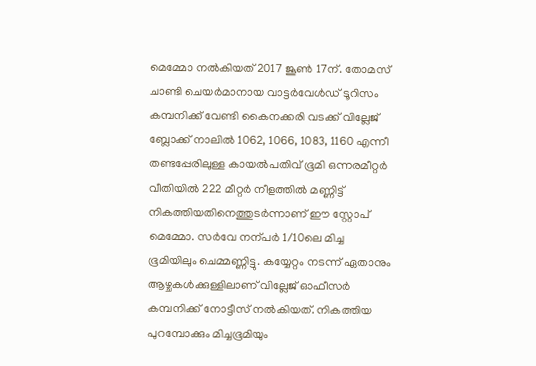മെമ്മോ നല്‍കിയത് 2017 ജൂണ്‍ 17ന്. തോമസ് ചാണ്ടി ചെയര്‍മാനായ വാട്ടര്‍വേള്‍ഡ് ടൂറിസം കമ്പനിക്ക് വേണ്ടി കൈനക്കരി വടക്ക് വില്ലേജ് ബ്ലോക്ക് നാലില്‍ 1062, 1066, 1083, 1160 എന്നീ തണ്ടപ്പേരിലുള്ള കായല്‍പതിവ് ഭൂമി ഒന്നരമീറ്റര്‍ വീതിയില്‍ 222 മീറ്റര്‍ നീളത്തില്‍ മണ്ണിട്ട് നികത്തിയതിനെത്തുടര്‍ന്നാണ് ഈ സ്റ്റോപ് മെമ്മോ. സര്‍വേ നന്പര്‍ 1/10ലെ മിച്ച ഭൂമിയിലും ചെമ്മണ്ണിട്ടു. കയ്യേറ്റം നടന്ന് ഏതാനും ആഴ്ചകള്‍ക്കുള്ളിലാണ് വില്ലേജ് ഓഫീസര്‍ കമ്പനിക്ക് നോട്ടീസ് നല്‍കിയത്. നികത്തിയ പുറമ്പോക്കും മിച്ചഭൂമിയും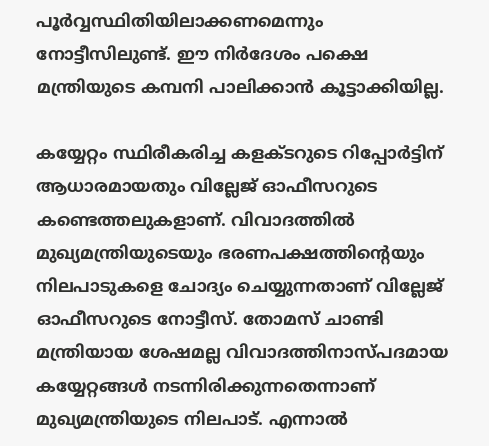പൂര്‍വ്വസ്ഥിതിയിലാക്കണമെന്നും നോട്ടീസിലുണ്ട്. ഈ നിര്‍ദേശം പക്ഷെ മന്ത്രിയുടെ കമ്പനി പാലിക്കാന്‍ കൂട്ടാക്കിയില്ല.

കയ്യേറ്റം സ്ഥിരീകരിച്ച കളക്ടറുടെ റിപ്പോര്‍ട്ടിന് ആധാരമായതും വില്ലേജ് ഓഫീസറുടെ കണ്ടെത്തലുകളാണ്. വിവാദത്തില്‍ മുഖ്യമന്ത്രിയുടെയും ഭരണപക്ഷത്തിന്‍റെയും നിലപാടുകളെ ചോദ്യം ചെയ്യുന്നതാണ് വില്ലേജ് ഓഫീസറുടെ നോട്ടീസ്. തോമസ് ചാണ്ടി മന്ത്രിയായ ശേഷമല്ല വിവാദത്തിനാസ്പദമായ കയ്യേറ്റങ്ങള്‍ നടന്നിരിക്കുന്നതെന്നാണ് മുഖ്യമന്ത്രിയുടെ നിലപാട്. എന്നാല്‍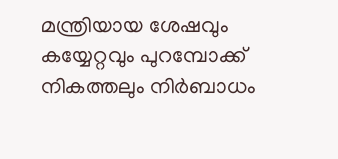മന്ത്രിയായ ശേഷവും കയ്യേറ്റവും പുറമ്പോക്ക് നികത്തലും നിര്‍ബാധം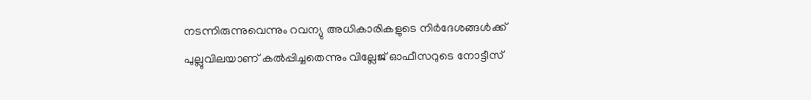നടന്നിരുന്നുവെന്നും റവന്യു അധികാരികളുടെ നിര്‍ദേശങ്ങള്‍ക്ക് പുല്ലുവിലയാണ് കല്‍പ്പിച്ചതെന്നും വില്ലേജ് ഓഫീസറുടെ നോട്ടീസ്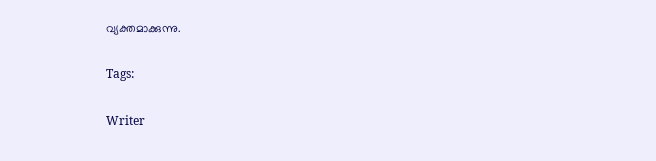വ്യക്തമാക്കുന്നു.

Tags:

Writer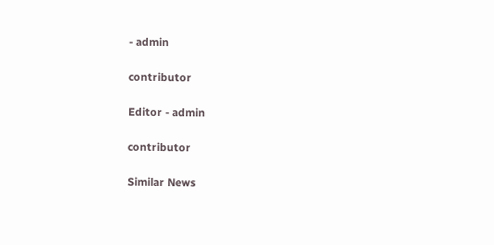- admin

contributor

Editor - admin

contributor

Similar News